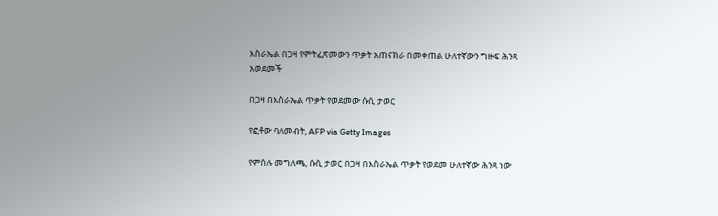እስራኤል በጋዛ የምትፈጽመውን ጥቃት አጠናክራ በመቀጠል ሁለተኛውን ግዙፍ ሕንጻ አወደመች

በጋዛ በእስራኤል ጥቃት የወደመው ሱሲ ታወር

የፎቶው ባለመብት, AFP via Getty Images

የምስሉ መግለጫ, ሱሲ ታወር በጋዛ በእስራኤል ጥቃት የወደመ ሁለተኛው ሕንጻ ነው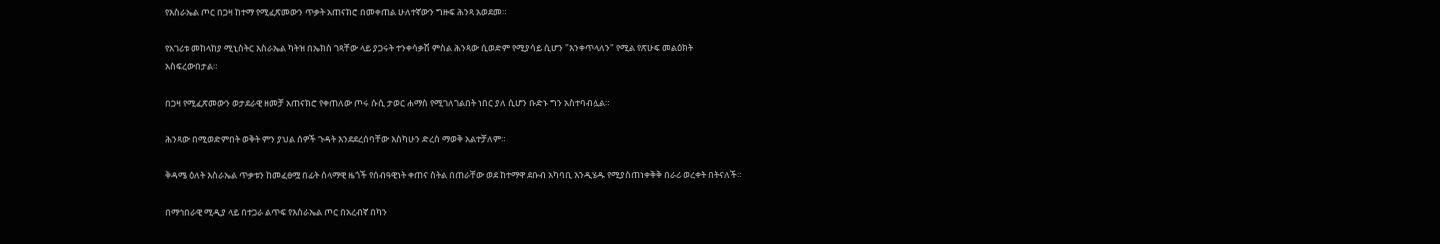የእስራኤል ጦር በጋዛ ከተማ የሚፈጽመውን ጥቃት አጠናክሮ በመቀጠል ሁለተኛውን ግዙፍ ሕንጻ አወደመ።

የአገሪቱ መከላከያ ሚኒስትር እስራኤል ካትዝ በኤክስ ገጻቸው ላይ ያጋሩት ተንቀሳቃሽ ምስል ሕንጻው ሲወድም የሚያሳይ ሲሆን "እንቀጥላለን" የሚል የጽሁፍ መልዕክት አስፍረውበታል።

በጋዛ የሚፈጽመውን ወታደራዊ ዘመቻ አጠናክሮ የቀጠለው ጦሩ ሱሲ ታወር ሐማስ የሚገለገልበት ነበር ያለ ሲሆን ቡድኑ ግን አስተባብሏል።

ሕንጻው በሚወድምበት ወቅት ምን ያህል ሰዎች ጉዳት እንደደረሰባቸው እስካሁን ድረስ ማወቅ አልተቻለም።

ቅዳሜ ዕለት እስራኤል ጥቃቱን ከመፈፀሟ በፊት ሰላማዊ ዜጎች የሰብዓዊነት ቀጠና ስትል በጠራቸው ወደ ከተማዋ ደቡብ አካባቢ እንዲሄዱ የሚያስጠነቀቅቅ በራሪ ወረቀት በትናለች።

በማኅበራዊ ሚዲያ ላይ በተጋራ ልጥፍ የእስራኤል ጦር በአረብኛ በካን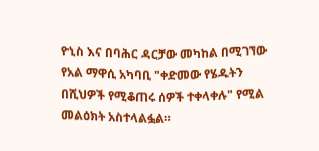ዮኒስ እና በባሕር ዳርቻው መካከል በሚገኘው የአል ማዋሲ አካባቢ "ቀድመው የሄዱትን በሺህዎች የሚቆጠሩ ሰዎች ተቀላቀሉ" የሚል መልዕክት አስተላልፏል።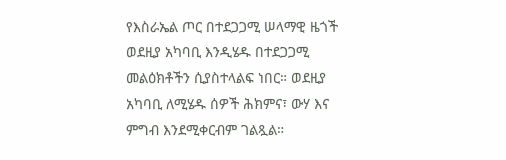የእስራኤል ጦር በተደጋጋሚ ሠላማዊ ዜጎች ወደዚያ አካባቢ እንዲሄዱ በተደጋጋሚ መልዕክቶችን ሲያስተላልፍ ነበር። ወደዚያ አካባቢ ለሚሄዱ ሰዎች ሕክምና፣ ውሃ እና ምግብ እንደሚቀርብም ገልጿል።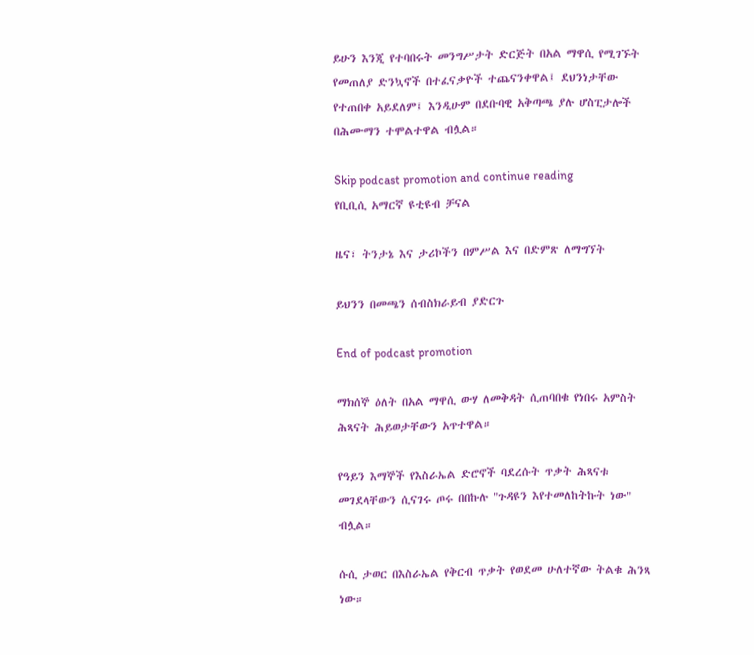ይሁን እንጂ የተባበሩት መንግሥታት ድርጅት በአል ማዋሲ የሚገኙት የመጠለያ ድንኳኖች በተፈናቃዮች ተጨናንቀዋል፤ ደህንነታቸው የተጠበቀ አይደለም፤ እንዲሁም በደቡባዊ አቅጣጫ ያሉ ሆስፒታሎች በሕሙማን ተሞልተዋል ብሏል።

Skip podcast promotion and continue reading
የቢቢሲ አማርኛ ዩቲዩብ ቻናል

ዜና፣ ትንታኔ እና ታሪኮችን በምሥል እና በድምጽ ለማግኘት

ይህንን በመጫን ሰብስክራይብ ያድርጉ

End of podcast promotion

ማክሰኞ ዕለት በአል ማዋሲ ውሃ ለመቅዳት ሲጠባበቁ የነበሩ አምስት ሕጻናት ሕይወታቸውን አጥተዋል።

የዓይን እማኞች የእስራኤል ድሮኖች ባደረሱት ጥቃት ሕጻናቱ መገደላቸውን ሲናገሩ ጦሩ በበኩሉ "ጉዳዩን እየተመለከትኩት ነው" ብሏል።

ሱሲ ታወር በእስራኤል የቅርብ ጥቃት የወደመ ሁለተኛው ትልቁ ሕንጻ ነው።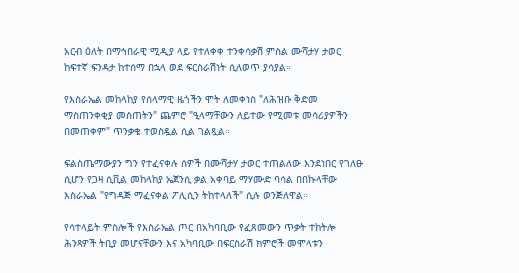አርብ ዕለት በማኅበራዊ ሚዲያ ላይ የተለቀቀ ተንቀሳቃሽ ምስል ሙሻታሃ ታወር ከፍተኛ ፍንዳታ ከተሰማ በኋላ ወደ ፍርስራሽነት ሲለወጥ ያሳያል።

የእስራኤል መከላከያ የሰላማዊ ዜጎችን ሞት ለመቀነስ "ለሕዝቡ ቅድመ ማስጠንቀቂያ መስጠትን" ጨምሮ "ዒላማቸውን ለይተው የሚመቱ መሳሪያዎችን በመጠቀም" ጥንቃቄ ተወስዷል ሲል ገልጿል።

ፍልስጤማውያን ግን የተፈናቀሉ ሰዎች በሙሻታሃ ታወር ተጠልለው እንደነበር የገለፁ ሲሆን የጋዛ ሲቪል መከላከያ ኤጀንሲ ቃል አቀባይ ማሃሙድ ባሳል በበኩላቸው እስራኤል "የግዳጅ ማፈናቀል ፖሊሲን ትከተላለች" ሲሉ ወንጅለዋል።

የሳተላይት ምስሎች የእስራኤል ጦር በአካባቢው የፈጸመውን ጥቃት ተከትሎ ሕንጻዎች ትቢያ መሆናቸውን እና አካባቢው በፍርስራሽ ክምሮች መሞላቱን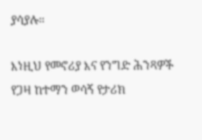ያሳያሉ።

እነዚህ የመኖሪያ እና የንግድ ሕንጻዎች የጋዛ ከተማን ወሳኝ የታሪክ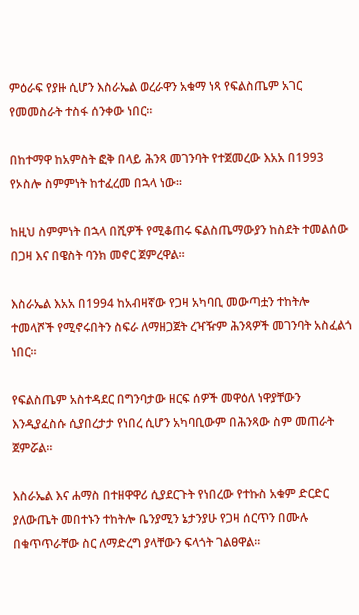ምዕራፍ የያዙ ሲሆን እስራኤል ወረራዋን አቁማ ነጻ የፍልስጤም አገር የመመስራት ተስፋ ሰንቀው ነበር።

በከተማዋ ከአምስት ፎቅ በላይ ሕንጻ መገንባት የተጀመረው እአአ በ1993 የኦስሎ ስምምነት ከተፈረመ በኋላ ነው።

ከዚህ ስምምነት በኋላ በሺዎች የሚቆጠሩ ፍልስጤማውያን ከስደት ተመልሰው በጋዛ እና በዌስት ባንክ መኖር ጀምረዋል።

እስራኤል እአአ በ1994 ከአብዛኛው የጋዛ አካባቢ መውጣቷን ተከትሎ ተመላሾች የሚኖሩበትን ስፍራ ለማዘጋጀት ረዣዥም ሕንጻዎች መገንባት አስፈልጎ ነበር።

የፍልስጤም አስተዳደር በግንባታው ዘርፍ ሰዎች መዋዕለ ነዋያቸውን እንዲያፈስሱ ሲያበረታታ የነበረ ሲሆን አካባቢውም በሕንጻው ስም መጠራት ጀምሯል።

እስራኤል እና ሐማስ በተዘዋዋሪ ሲያደርጉት የነበረው የተኩስ አቁም ድርድር ያለውጤት መበተኑን ተከትሎ ቤንያሚን ኔታንያሁ የጋዛ ሰርጥን በሙሉ በቁጥጥራቸው ስር ለማድረግ ያላቸውን ፍላጎት ገልፀዋል።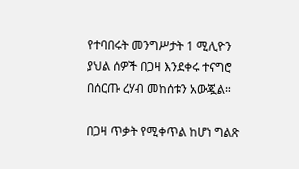የተባበሩት መንግሥታት 1 ሚሊዮን ያህል ሰዎች በጋዛ እንደቀሩ ተናግሮ በሰርጡ ረሃብ መከሰቱን አውጇል።

በጋዛ ጥቃት የሚቀጥል ከሆነ ግልጽ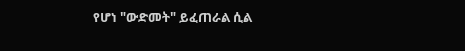የሆነ "ውድመት" ይፈጠራል ሲል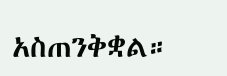አስጠንቅቋል።